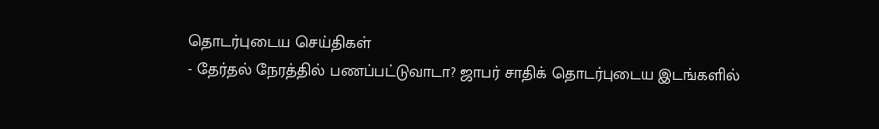தொடர்புடைய செய்திகள்
- தேர்தல் நேரத்தில் பணப்பட்டுவாடா? ஜாபர் சாதிக் தொடர்புடைய இடங்களில்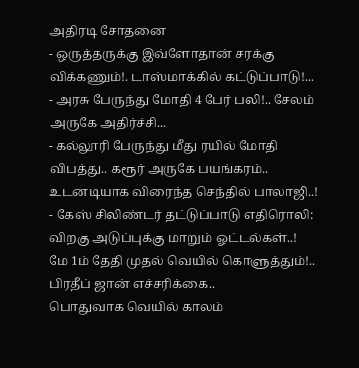அதிரடி சோதனை
- ஒருத்தருக்கு இவ்ளோதான் சரக்கு விக்கணும்!. டாஸ்மாக்கில் கட்டுப்பாடு!...
- அரசு பேருந்து மோதி 4 பேர் பலி!.. சேலம் அருகே அதிர்ச்சி...
- கல்லூரி பேருந்து மீது ரயில் மோதி விபத்து.. கரூர் அருகே பயங்கரம்.. உடனடியாக விரைந்த செந்தில் பாலாஜி..!
- கேஸ் சிலிண்டர் தட்டுப்பாடு எதிரொலி: விறகு அடுப்புக்கு மாறும் ஓட்டல்கள்..!
மே 1ம் தேதி முதல் வெயில் கொளுத்தும்!.. பிரதீப் ஜான் எச்சரிக்கை..
பொதுவாக வெயில் காலம்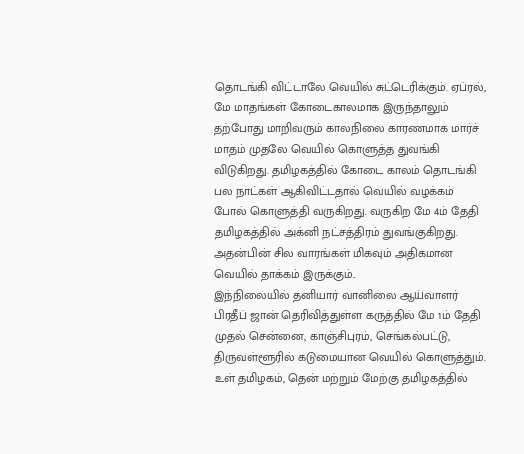தொடங்கி விட்டாலே வெயில் சுட்டெரிக்கும். ஏப்ரல், மே மாதங்கள் கோடைகாலமாக இருந்தாலும் தற்போது மாறிவரும் காலநிலை காரணமாக மார்ச் மாதம் முதலே வெயில் கொளுத்த துவங்கி விடுகிறது. தமிழகத்தில் கோடை காலம் தொடங்கி பல நாட்கள் ஆகிவிட்டதால் வெயில் வழக்கம் போல் கொளுத்தி வருகிறது. வருகிற மே 4ம் தேதி தமிழகத்தில் அக்னி நட்சத்திரம் துவங்குகிறது. அதன்பின் சில வாரங்கள் மிகவும் அதிகமான வெயில் தாக்கம் இருக்கும்..
இந்நிலையில் தனியார் வானிலை ஆய்வாளர் பிரதீப் ஜான் தெரிவித்துள்ள கருத்தில் மே 1ம் தேதி முதல் சென்னை, காஞ்சிபுரம், செங்கல்பட்டு, திருவள்ளூரில் கடுமையான வெயில் கொளுத்தும். உள் தமிழகம், தென் மற்றும் மேற்கு தமிழகத்தில்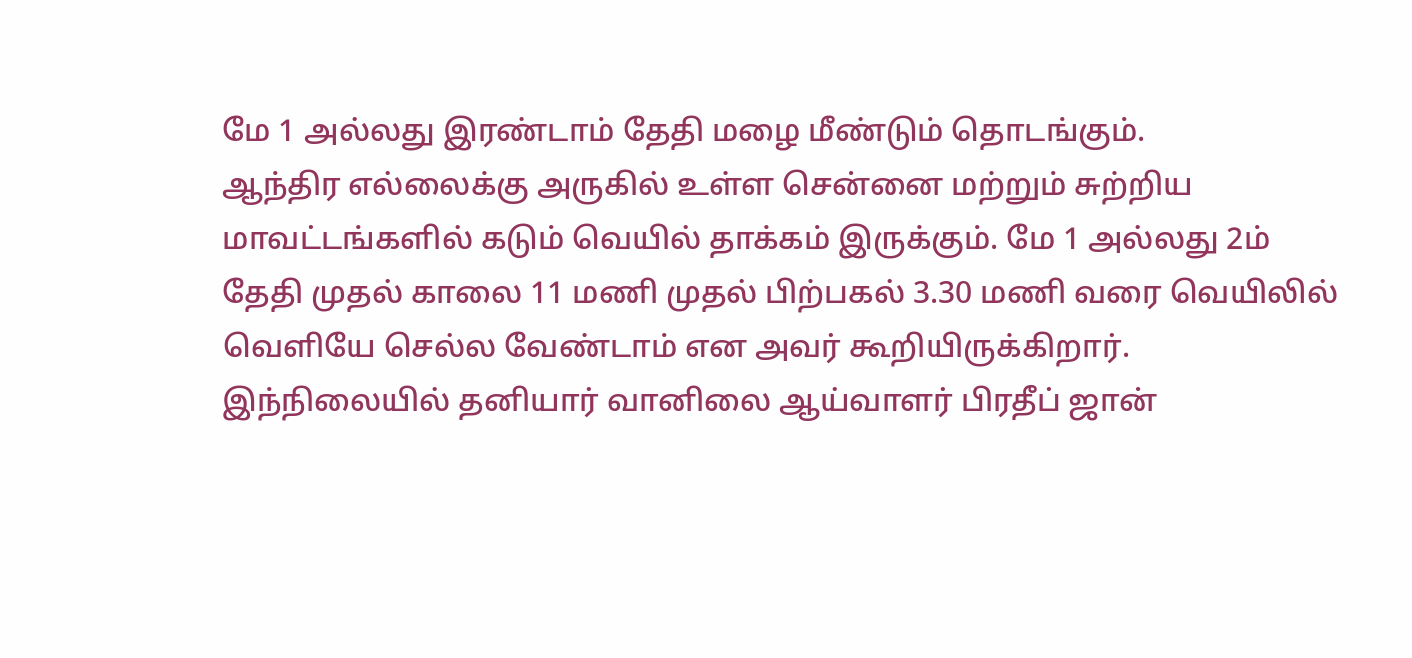மே 1 அல்லது இரண்டாம் தேதி மழை மீண்டும் தொடங்கும்.
ஆந்திர எல்லைக்கு அருகில் உள்ள சென்னை மற்றும் சுற்றிய மாவட்டங்களில் கடும் வெயில் தாக்கம் இருக்கும். மே 1 அல்லது 2ம் தேதி முதல் காலை 11 மணி முதல் பிற்பகல் 3.30 மணி வரை வெயிலில் வெளியே செல்ல வேண்டாம் என அவர் கூறியிருக்கிறார்.
இந்நிலையில் தனியார் வானிலை ஆய்வாளர் பிரதீப் ஜான்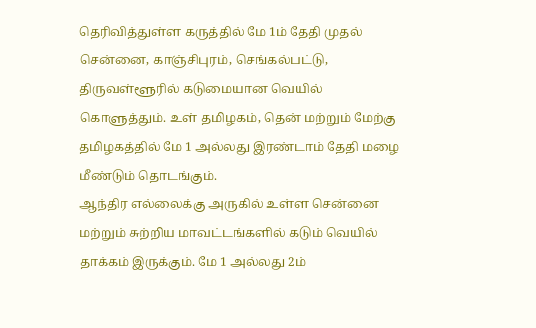தெரிவித்துள்ள கருத்தில் மே 1ம் தேதி முதல் சென்னை, காஞ்சிபுரம், செங்கல்பட்டு, திருவள்ளூரில் கடுமையான வெயில் கொளுத்தும். உள் தமிழகம், தென் மற்றும் மேற்கு தமிழகத்தில் மே 1 அல்லது இரண்டாம் தேதி மழை மீண்டும் தொடங்கும்.
ஆந்திர எல்லைக்கு அருகில் உள்ள சென்னை மற்றும் சுற்றிய மாவட்டங்களில் கடும் வெயில் தாக்கம் இருக்கும். மே 1 அல்லது 2ம்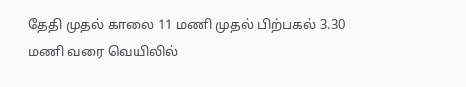தேதி முதல் காலை 11 மணி முதல் பிற்பகல் 3.30 மணி வரை வெயிலில்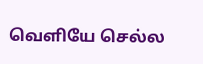வெளியே செல்ல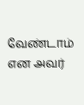வேண்டாம் என அவர்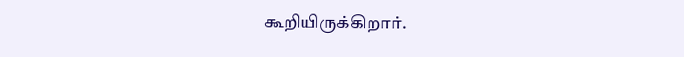கூறியிருக்கிறார்.